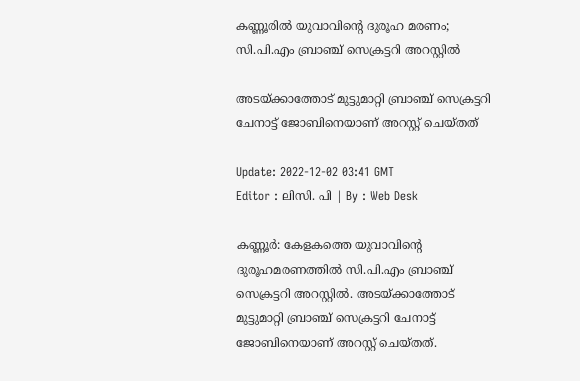കണ്ണൂരിൽ യുവാവിന്റെ ദുരൂഹ മരണം; സി.പി.എം ബ്രാഞ്ച് സെക്രട്ടറി അറസ്റ്റിൽ

അടയ്ക്കാത്തോട് മുട്ടുമാറ്റി ബ്രാഞ്ച് സെക്രട്ടറി ചേനാട്ട് ജോബിനെയാണ് അറസ്റ്റ് ചെയ്തത്

Update: 2022-12-02 03:41 GMT
Editor : ലിസി. പി | By : Web Desk

കണ്ണൂർ: കേളകത്തെ യുവാവിന്റെ ദുരൂഹമരണത്തിൽ സി.പി.എം ബ്രാഞ്ച് സെക്രട്ടറി അറസ്റ്റിൽ. അടയ്ക്കാത്തോട് മുട്ടുമാറ്റി ബ്രാഞ്ച് സെക്രട്ടറി ചേനാട്ട് ജോബിനെയാണ് അറസ്റ്റ് ചെയ്തത്.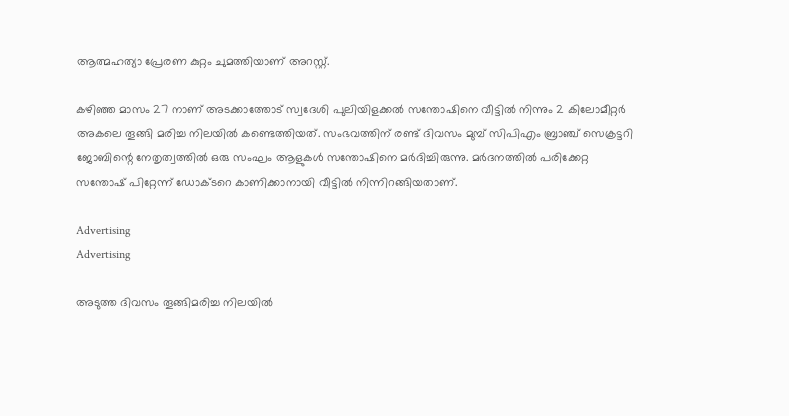ആത്മഹത്യാ പ്രേരണ കുറ്റം ചുമത്തിയാണ് അറസ്റ്റ്.

കഴിഞ്ഞ മാസം 27 നാണ് അടക്കാത്തോട് സ്വദേശി പുലിയിളക്കൽ സന്തോഷിനെ വീട്ടിൽ നിന്നും 2 കിലോമീറ്റർ അകലെ തൂങ്ങി മരിച്ച നിലയിൽ കണ്ടെത്തിയത്. സംഭവത്തിന് രണ്ട് ദിവസം മുമ്പ് സിപിഎം ബ്രാഞ്ച് സെക്രട്ടറി ജോബിന്റെ നേതൃത്വത്തിൽ ഒരു സംഘം ആളുകൾ സന്തോഷിനെ മർദിച്ചിരുന്നു. മർദനത്തിൽ പരിക്കേറ്റ സന്തോഷ് പിറ്റേന്ന് ഡോക്ടറെ കാണിക്കാനായി വീട്ടിൽ നിന്നിറങ്ങിയതാണ്.

Advertising
Advertising

അടുത്ത ദിവസം തൂങ്ങിമരിച്ച നിലയിൽ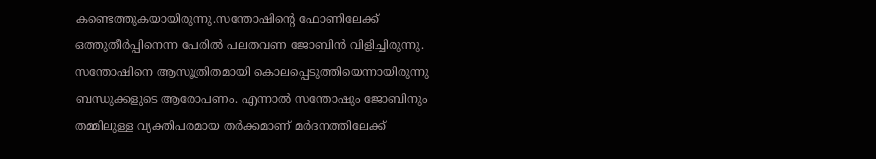കണ്ടെത്തുകയായിരുന്നു.സന്തോഷിന്റെ ഫോണിലേക്ക് ഒത്തുതീർപ്പിനെന്ന പേരിൽ പലതവണ ജോബിൻ വിളിച്ചിരുന്നു. സന്തോഷിനെ ആസൂത്രിതമായി കൊലപ്പെടുത്തിയെന്നായിരുന്നു ബന്ധുക്കളുടെ ആരോപണം. എന്നാൽ സന്തോഷും ജോബിനും തമ്മിലുള്ള വ്യക്തിപരമായ തർക്കമാണ് മർദനത്തിലേക്ക്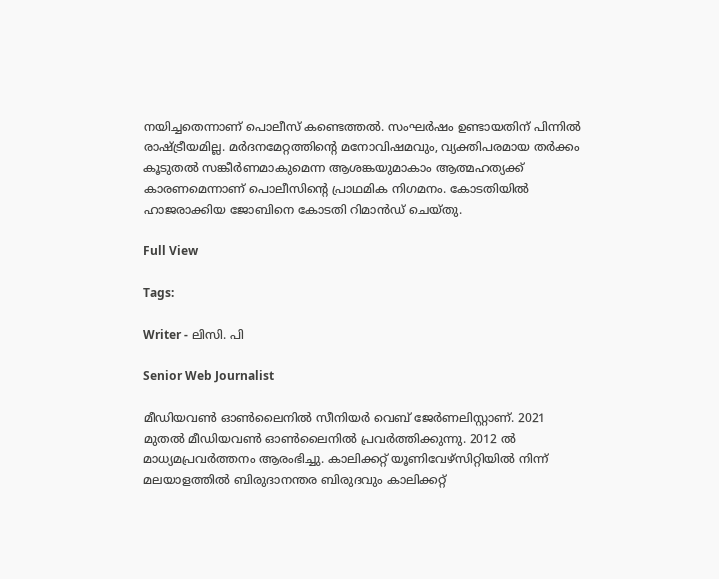നയിച്ചതെന്നാണ് പൊലീസ് കണ്ടെത്തൽ. സംഘർഷം ഉണ്ടായതിന് പിന്നിൽ രാഷ്ട്രീയമില്ല. മർദനമേറ്റത്തിന്റെ മനോവിഷമവും, വ്യക്തിപരമായ തർക്കം കൂടുതൽ സങ്കീർണമാകുമെന്ന ആശങ്കയുമാകാം ആത്മഹത്യക്ക് കാരണമെന്നാണ് പൊലീസിന്റെ പ്രാഥമിക നിഗമനം. കോടതിയിൽ ഹാജരാക്കിയ ജോബിനെ കോടതി റിമാൻഡ് ചെയ്തു.

Full View

Tags:

Writer - ലിസി. പി

Senior Web Journalist

മീഡിയവൺ ഓൺലൈനിൽ സീനിയർ വെബ് ജേർണലിസ്റ്റാണ്. 2021 മുതൽ മീഡിയവൺ ഓൺലൈനിൽ പ്രവർത്തിക്കുന്നു. 2012 ല്‍ മാധ്യമപ്രവര്‍ത്തനം ആരംഭിച്ചു. കാലിക്കറ്റ് യൂണിവേഴ്‌സിറ്റിയിൽ നിന്ന് മലയാളത്തിൽ ബിരുദാനന്തര ബിരുദവും കാലിക്കറ്റ്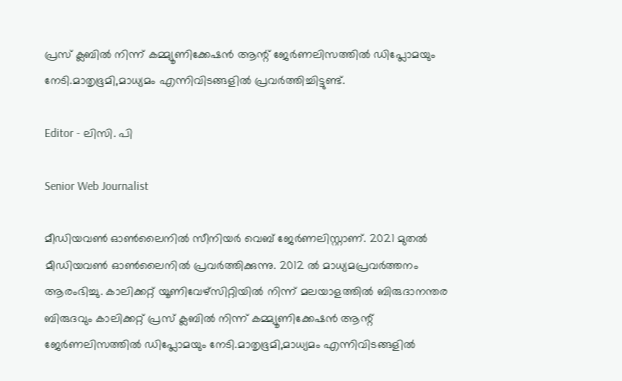പ്രസ് ക്ലബിൽ നിന്ന് കമ്മ്യൂണിക്കേഷൻ ആന്റ് ജേർണലിസത്തിൽ ഡിപ്ലോമയും നേടി.മാതൃഭൂമി,മാധ്യമം എന്നിവിടങ്ങളിൽ പ്രവർത്തിച്ചിട്ടുണ്ട്.

Editor - ലിസി. പി

Senior Web Journalist

മീഡിയവൺ ഓൺലൈനിൽ സീനിയർ വെബ് ജേർണലിസ്റ്റാണ്. 2021 മുതൽ മീഡിയവൺ ഓൺലൈനിൽ പ്രവർത്തിക്കുന്നു. 2012 ല്‍ മാധ്യമപ്രവര്‍ത്തനം ആരംഭിച്ചു. കാലിക്കറ്റ് യൂണിവേഴ്‌സിറ്റിയിൽ നിന്ന് മലയാളത്തിൽ ബിരുദാനന്തര ബിരുദവും കാലിക്കറ്റ് പ്രസ് ക്ലബിൽ നിന്ന് കമ്മ്യൂണിക്കേഷൻ ആന്റ് ജേർണലിസത്തിൽ ഡിപ്ലോമയും നേടി.മാതൃഭൂമി,മാധ്യമം എന്നിവിടങ്ങളിൽ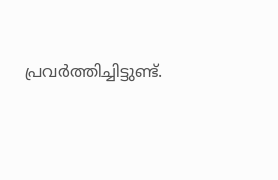പ്രവർത്തിച്ചിട്ടുണ്ട്.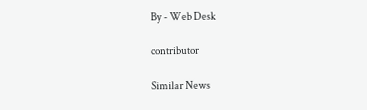By - Web Desk

contributor

Similar News